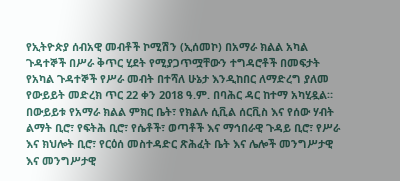የኢትዮጵያ ሰብአዊ መብቶች ኮሚሽን (ኢሰመኮ) በአማራ ክልል አካል ጉዳተኞች በሥራ ቅጥር ሂደት የሚያጋጥሟቸውን ተግዳሮቶች በመፍታት የአካል ጉዳተኞች የሥራ መብት በተሻለ ሁኔታ እንዲከበር ለማድረግ ያለመ የውይይት መድረክ ጥር 22 ቀን 2018 ዓ.ም. በባሕር ዳር ከተማ አካሂዷል። በውይይቱ የአማራ ክልል ምክር ቤት፣ የክልሉ ሲቪል ሰርቪስ እና የሰው ሃብት ልማት ቢሮ፣ የፍትሕ ቢሮ፣ የሴቶች፣ ወጣቶች እና ማኅበራዊ ጉዳይ ቢሮ፣ የሥራ እና ክህሎት ቢሮ፣ የርዕሰ መስተዳድር ጽሕፈት ቤት እና ሌሎች መንግሥታዊ እና መንግሥታዊ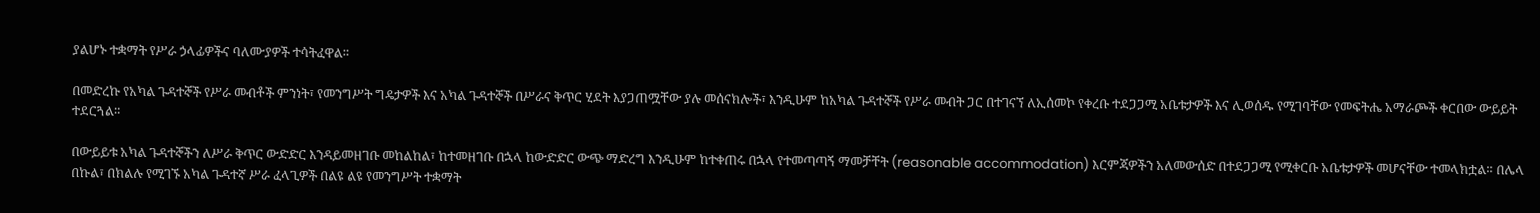ያልሆኑ ተቋማት የሥራ ኃላፊዎችና ባለሙያዎች ተሳትፈዋል።

በመድረኩ የአካል ጉዳተኞች የሥራ መብቶች ምንነት፣ የመንግሥት ግዴታዎች እና አካል ጉዳተኞች በሥራና ቅጥር ሂደት እያጋጠሟቸው ያሉ መሰናክሎች፣ እንዲሁም ከአካል ጉዳተኞች የሥራ መብት ጋር በተገናኘ ለኢሰመኮ የቀረቡ ተደጋጋሚ አቤቱታዎች እና ሊወሰዱ የሚገባቸው የመፍትሔ አማራጮች ቀርበው ውይይት ተደርጓል።

በውይይቱ አካል ጉዳተኞችን ለሥራ ቅጥር ውድድር እንዳይመዘገቡ መከልከል፣ ከተመዘገቡ በኋላ ከውድድር ውጭ ማድረግ እንዲሁም ከተቀጠሩ በኋላ የተመጣጣኝ ማመቻቸት (reasonable accommodation) እርምጃዎችን አለመውሰድ በተደጋጋሚ የሚቀርቡ አቤቱታዎች መሆናቸው ተመላክቷል። በሌላ በኩል፣ በክልሉ የሚገኙ አካል ጉዳተኛ ሥራ ፈላጊዎች በልዩ ልዩ የመንግሥት ተቋማት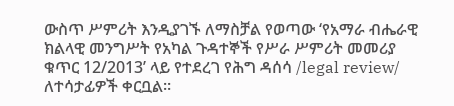ውስጥ ሥምሪት እንዲያገኙ ለማስቻል የወጣው ‘የአማራ ብሔራዊ ክልላዊ መንግሥት የአካል ጉዳተኞች የሥራ ሥምሪት መመሪያ ቁጥር 12/2013’ ላይ የተደረገ የሕግ ዳሰሳ /legal review/ ለተሳታፊዎች ቀርቧል።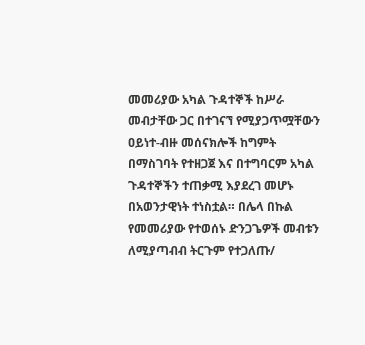መመሪያው አካል ጉዳተኞች ከሥራ መብታቸው ጋር በተገናኘ የሚያጋጥሟቸውን ዐይነተ-ብዙ መሰናክሎች ከግምት በማስገባት የተዘጋጀ እና በተግባርም አካል ጉዳተኞችን ተጠቃሚ እያደረገ መሆኑ በአወንታዊነት ተነስቷል። በሌላ በኩል የመመሪያው የተወሰኑ ድንጋጌዎች መብቱን ለሚያጣብብ ትርጉም የተጋለጡ/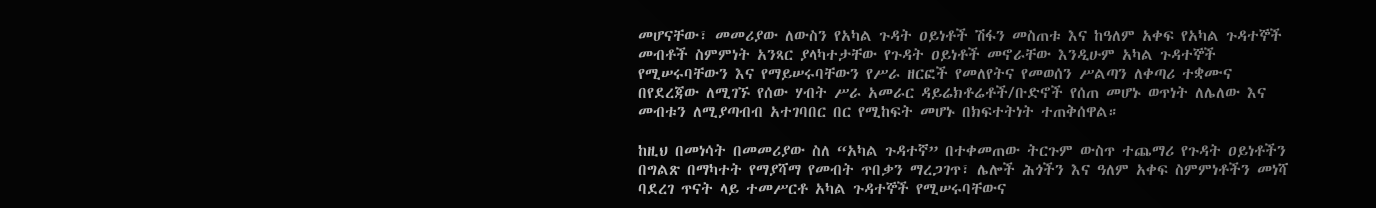መሆናቸው፣ መመሪያው ለውስን የአካል ጉዳት ዐይነቶች ሽፋን መስጠቱ እና ከዓለም አቀፍ የአካል ጉዳተኞች መብቶች ስምምነት አንጻር ያላካተታቸው የጉዳት ዐይነቶች መኖራቸው እንዲሁም አካል ጉዳተኞች የሚሠሩባቸውን እና የማይሠሩባቸውን የሥራ ዘርፎች የመለየትና የመወሰን ሥልጣን ለቀጣሪ ተቋሙና በየደረጃው ለሚገኙ የሰው ሃብት ሥራ አመራር ዳይሬክቶሬቶች/ቡድኖች የሰጠ መሆኑ ወጥነት ለሌለው እና መብቱን ለሚያጣብብ አተገባበር በር የሚከፍት መሆኑ በክፍተትነት ተጠቅሰዋል።

ከዚህ በመነሳት በመመሪያው ስለ “አካል ጉዳተኛ” በተቀመጠው ትርጉም ውስጥ ተጨማሪ የጉዳት ዐይነቶችን በግልጽ በማካተት የማያሻማ የመብት ጥበቃን ማረጋገጥ፣ ሌሎች ሕጎችን እና ዓለም አቀፍ ስምምነቶችን መነሻ ባደረገ ጥናት ላይ ተመሥርቶ አካል ጉዳተኞች የሚሠሩባቸውና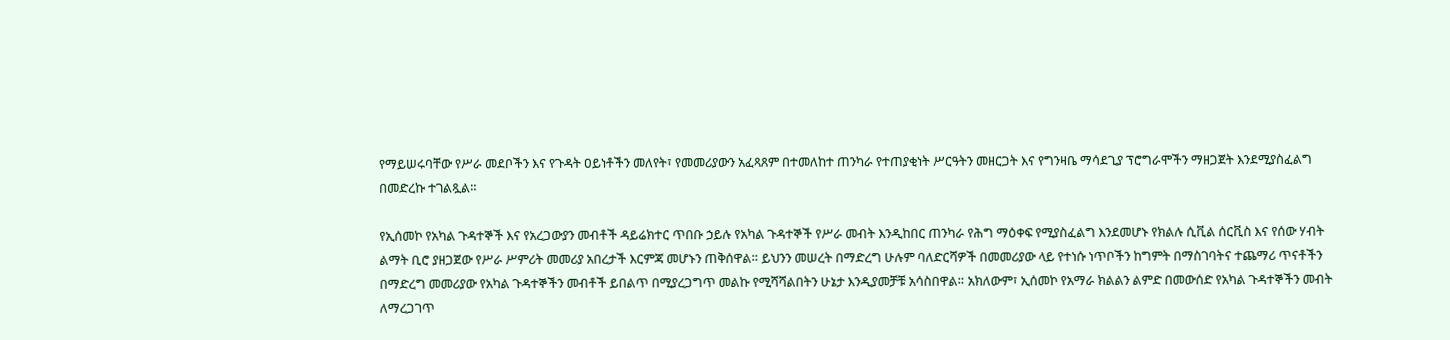የማይሠሩባቸው የሥራ መደቦችን እና የጉዳት ዐይነቶችን መለየት፣ የመመሪያውን አፈጻጸም በተመለከተ ጠንካራ የተጠያቂነት ሥርዓትን መዘርጋት እና የግንዛቤ ማሳደጊያ ፕሮግራሞችን ማዘጋጀት እንደሚያስፈልግ በመድረኩ ተገልጿል።

የኢሰመኮ የአካል ጉዳተኞች እና የአረጋውያን መብቶች ዳይሬክተር ጥበቡ ኃይሉ የአካል ጉዳተኞች የሥራ መብት እንዲከበር ጠንካራ የሕግ ማዕቀፍ የሚያስፈልግ እንደመሆኑ የክልሉ ሲቪል ሰርቪስ እና የሰው ሃብት ልማት ቢሮ ያዘጋጀው የሥራ ሥምሪት መመሪያ አበረታች እርምጃ መሆኑን ጠቅሰዋል። ይህንን መሠረት በማድረግ ሁሉም ባለድርሻዎች በመመሪያው ላይ የተነሱ ነጥቦችን ከግምት በማስገባትና ተጨማሪ ጥናቶችን በማድረግ መመሪያው የአካል ጉዳተኞችን መብቶች ይበልጥ በሚያረጋግጥ መልኩ የሚሻሻልበትን ሁኔታ እንዲያመቻቹ አሳስበዋል። አክለውም፣ ኢሰመኮ የአማራ ክልልን ልምድ በመውሰድ የአካል ጉዳተኞችን መብት ለማረጋገጥ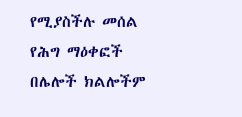የሚያስችሉ መሰል የሕግ ማዕቀፎች በሌሎች ክልሎችም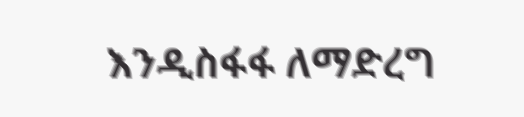እንዲስፋፋ ለማድረግ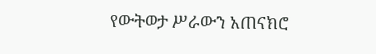የውትወታ ሥራውን አጠናክሮ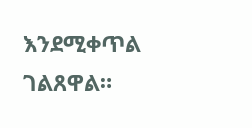እንደሚቀጥል ገልጸዋል።